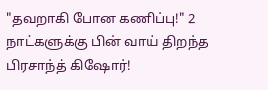"தவறாகி போன கணிப்பு!" 2 நாட்களுக்கு பின் வாய் திறந்த பிரசாந்த் கிஷோர்!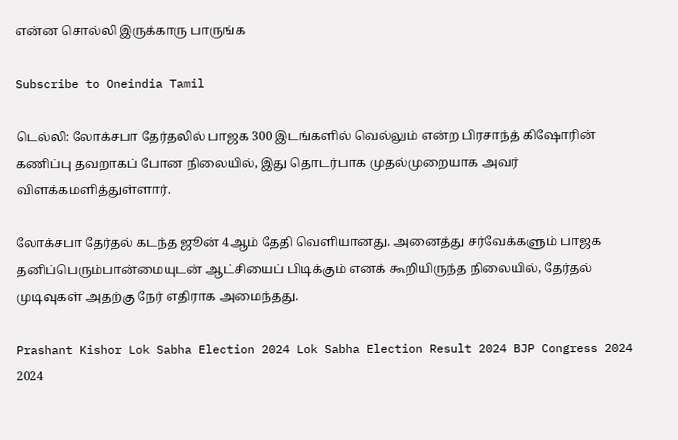என்ன சொல்லி இருக்காரு பாருங்க

Subscribe to Oneindia Tamil

டெல்லி: லோக்சபா தேர்தலில் பாஜக 300 இடங்களில் வெல்லும் என்ற பிரசாந்த் கிஷோரின் கணிப்பு தவறாகப் போன நிலையில், இது தொடர்பாக முதல்முறையாக அவர் விளக்கமளித்துள்ளார்.

லோக்சபா தேர்தல் கடந்த ஜூன் 4ஆம் தேதி வெளியானது. அனைத்து சர்வேக்களும் பாஜக தனிப்பெரும்பான்மையுடன் ஆட்சியைப் பிடிக்கும் எனக் கூறியிருந்த நிலையில், தேர்தல் முடிவுகள் அதற்கு நேர் எதிராக அமைந்தது.

Prashant Kishor Lok Sabha Election 2024 Lok Sabha Election Result 2024 BJP Congress 2024 2024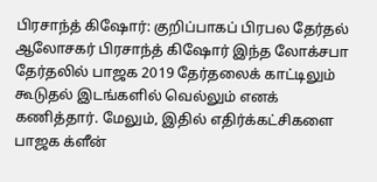பிரசாந்த் கிஷோர்: குறிப்பாகப் பிரபல தேர்தல் ஆலோசகர் பிரசாந்த் கிஷோர் இந்த லோக்சபா தேர்தலில் பாஜக 2019 தேர்தலைக் காட்டிலும் கூடுதல் இடங்களில் வெல்லும் எனக் கணித்தார். மேலும், இதில் எதிர்க்கட்சிகளை பாஜக க்ளீன்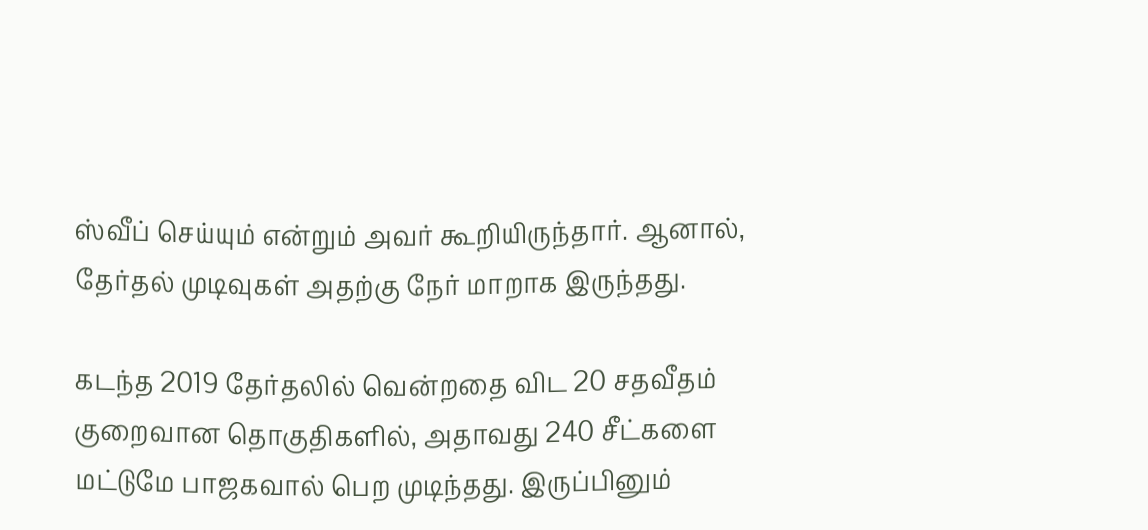ஸ்வீப் செய்யும் என்றும் அவர் கூறியிருந்தார். ஆனால், தேர்தல் முடிவுகள் அதற்கு நேர் மாறாக இருந்தது.

கடந்த 2019 தேர்தலில் வென்றதை விட 20 சதவீதம் குறைவான தொகுதிகளில், அதாவது 240 சீட்களை மட்டுமே பாஜகவால் பெற முடிந்தது. இருப்பினும்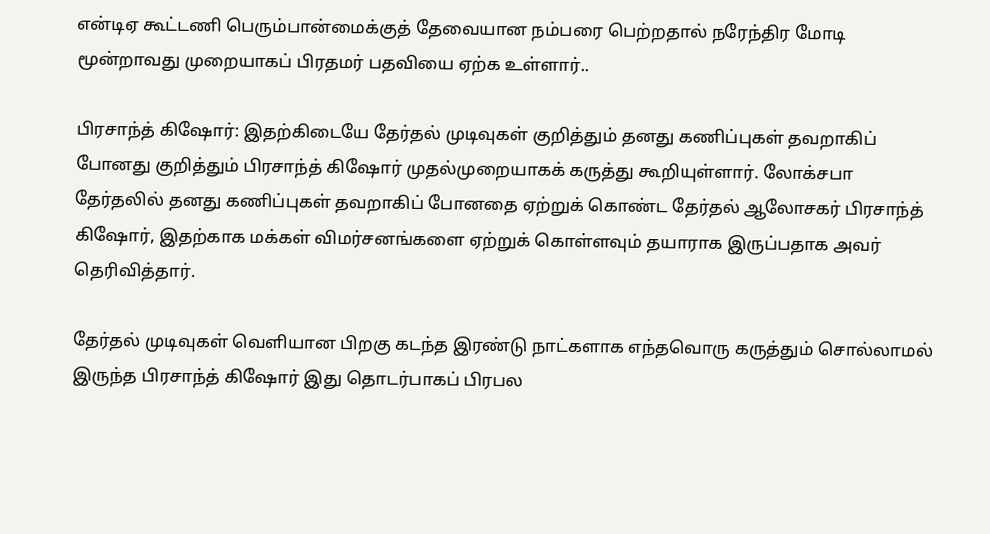என்டிஏ கூட்டணி பெரும்பான்மைக்குத் தேவையான நம்பரை பெற்றதால் நரேந்திர மோடி மூன்றாவது முறையாகப் பிரதமர் பதவியை ஏற்க உள்ளார்..

பிரசாந்த் கிஷோர்: இதற்கிடையே தேர்தல் முடிவுகள் குறித்தும் தனது கணிப்புகள் தவறாகிப் போனது குறித்தும் பிரசாந்த் கிஷோர் முதல்முறையாகக் கருத்து கூறியுள்ளார். லோக்சபா தேர்தலில் தனது கணிப்புகள் தவறாகிப் போனதை ஏற்றுக் கொண்ட தேர்தல் ஆலோசகர் பிரசாந்த் கிஷோர், இதற்காக மக்கள் விமர்சனங்களை ஏற்றுக் கொள்ளவும் தயாராக இருப்பதாக அவர் தெரிவித்தார்.

தேர்தல் முடிவுகள் வெளியான பிறகு கடந்த இரண்டு நாட்களாக எந்தவொரு கருத்தும் சொல்லாமல் இருந்த பிரசாந்த் கிஷோர் இது தொடர்பாகப் பிரபல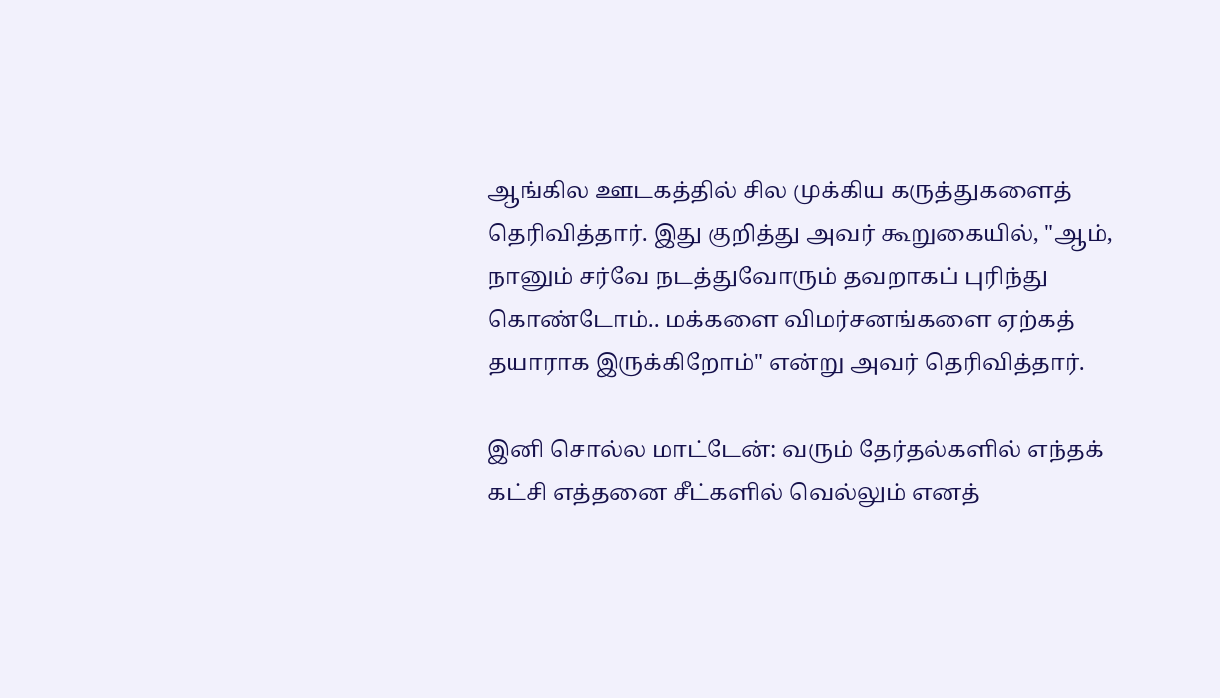ஆங்கில ஊடகத்தில் சில முக்கிய கருத்துகளைத் தெரிவித்தார். இது குறித்து அவர் கூறுகையில், "ஆம், நானும் சர்வே நடத்துவோரும் தவறாகப் புரிந்து கொண்டோம்.. மக்களை விமர்சனங்களை ஏற்கத் தயாராக இருக்கிறோம்" என்று அவர் தெரிவித்தார்.

இனி சொல்ல மாட்டேன்: வரும் தேர்தல்களில் எந்தக் கட்சி எத்தனை சீட்களில் வெல்லும் எனத்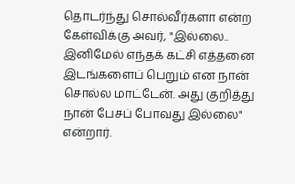தொடர்ந்து சொல்வீர்களா என்ற கேள்விக்கு அவர், "இல்லை.. இனிமேல் எந்தக் கட்சி எத்தனை இடங்களைப் பெறும் என நான் சொல்ல மாட்டேன். அது குறித்து நான் பேசப் போவது இல்லை" என்றார்.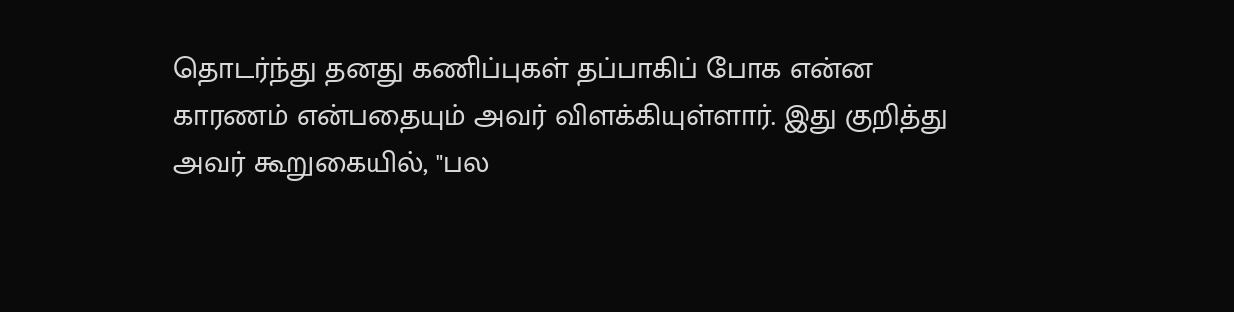தொடர்ந்து தனது கணிப்புகள் தப்பாகிப் போக என்ன காரணம் என்பதையும் அவர் விளக்கியுள்ளார். இது குறித்து அவர் கூறுகையில், "பல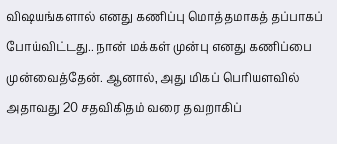விஷயங்களால் எனது கணிப்பு மொத்தமாகத் தப்பாகப் போய்விட்டது.. நான் மக்கள் முன்பு எனது கணிப்பை முன்வைத்தேன். ஆனால், அது மிகப் பெரியளவில் அதாவது 20 சதவிகிதம் வரை தவறாகிப்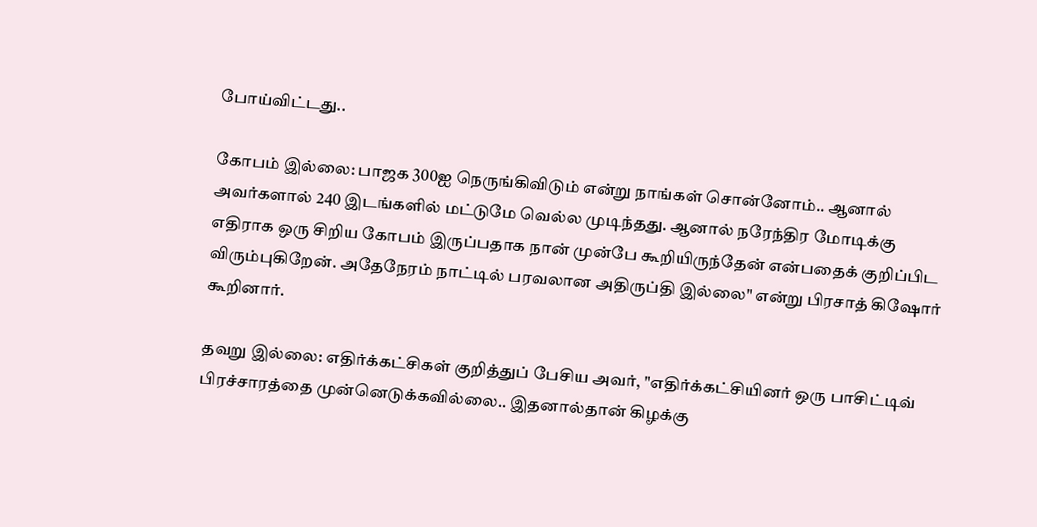போய்விட்டது..

கோபம் இல்லை: பாஜக 300ஐ நெருங்கிவிடும் என்று நாங்கள் சொன்னோம்.. ஆனால் அவர்களால் 240 இடங்களில் மட்டுமே வெல்ல முடிந்தது. ஆனால் நரேந்திர மோடிக்கு எதிராக ஒரு சிறிய கோபம் இருப்பதாக நான் முன்பே கூறியிருந்தேன் என்பதைக் குறிப்பிட விரும்புகிறேன். அதேநேரம் நாட்டில் பரவலான அதிருப்தி இல்லை" என்று பிரசாத் கிஷோர் கூறினார்.

தவறு இல்லை: எதிர்க்கட்சிகள் குறித்துப் பேசிய அவர், "எதிர்க்கட்சியினர் ஒரு பாசிட்டிவ் பிரச்சாரத்தை முன்னெடுக்கவில்லை.. இதனால்தான் கிழக்கு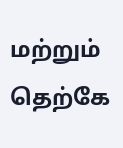மற்றும் தெற்கே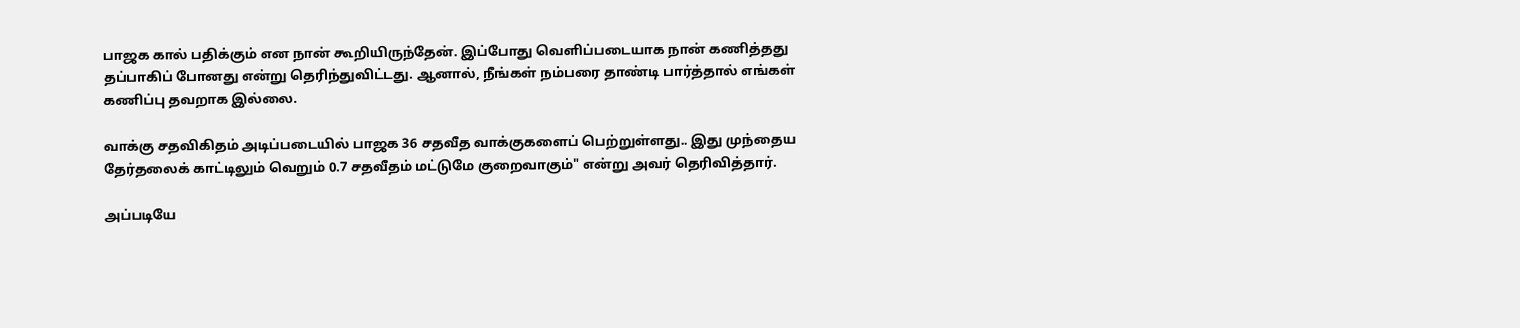பாஜக கால் பதிக்கும் என நான் கூறியிருந்தேன். இப்போது வெளிப்படையாக நான் கணித்தது தப்பாகிப் போனது என்று தெரிந்துவிட்டது. ஆனால், நீங்கள் நம்பரை தாண்டி பார்த்தால் எங்கள் கணிப்பு தவறாக இல்லை.

வாக்கு சதவிகிதம் அடிப்படையில் பாஜக 36 சதவீத வாக்குகளைப் பெற்றுள்ளது.. இது முந்தைய தேர்தலைக் காட்டிலும் வெறும் 0.7 சதவீதம் மட்டுமே குறைவாகும்" என்று அவர் தெரிவித்தார்.

அப்படியே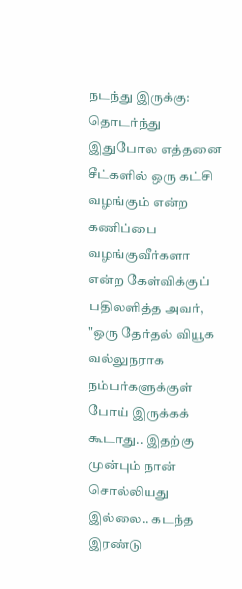நடந்து இருக்கு: தொடர்ந்து இதுபோல எத்தனை சீட்களில் ஒரு கட்சி வழங்கும் என்ற கணிப்பை வழங்குவீர்களா என்ற கேள்விக்குப் பதிலளித்த அவர், "ஒரு தேர்தல் வியூக வல்லுநராக நம்பர்களுக்குள் போய் இருக்கக் கூடாது.. இதற்கு முன்பும் நான் சொல்லியது இல்லை.. கடந்த இரண்டு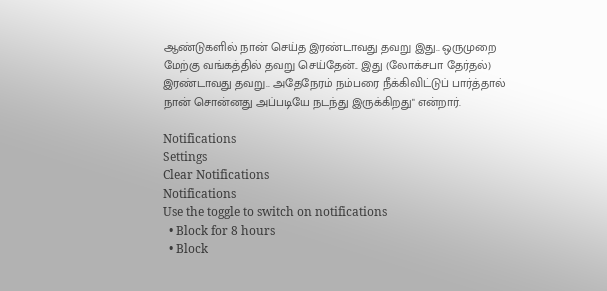ஆண்டுகளில் நான் செய்த இரண்டாவது தவறு இது.. ஒருமுறை மேற்கு வங்கத்தில் தவறு செய்தேன்.. இது (லோக்சபா தேர்தல்) இரண்டாவது தவறு.. அதேநேரம் நம்பரை நீக்கிவிட்டுப் பார்த்தால் நான் சொன்னது அப்படியே நடந்து இருக்கிறது" என்றார்.

Notifications
Settings
Clear Notifications
Notifications
Use the toggle to switch on notifications
  • Block for 8 hours
  • Block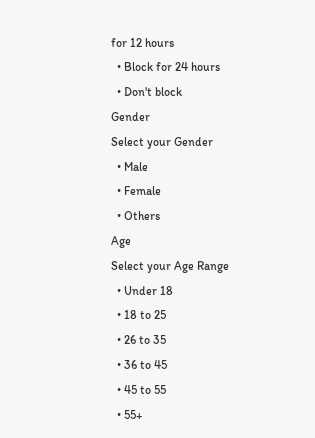for 12 hours
  • Block for 24 hours
  • Don't block
Gender
Select your Gender
  • Male
  • Female
  • Others
Age
Select your Age Range
  • Under 18
  • 18 to 25
  • 26 to 35
  • 36 to 45
  • 45 to 55
  • 55+